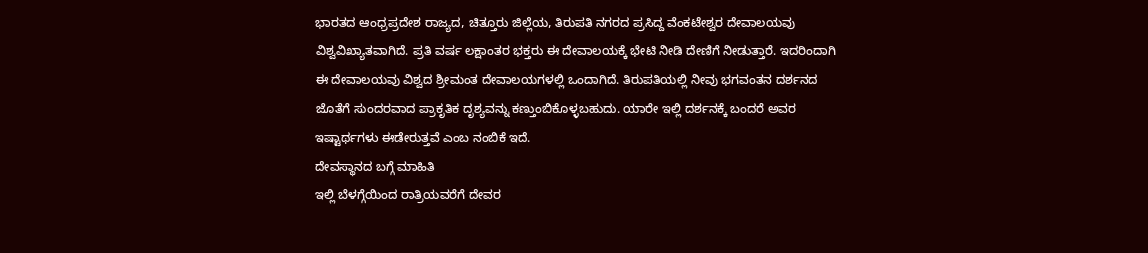ಭಾರತದ ಆಂಧ್ರಪ್ರದೇಶ ರಾಜ್ಯದ, ಚಿತ್ತೂರು ಜಿಲ್ಲೆಯ, ತಿರುಪತಿ ನಗರದ ಪ್ರಸಿದ್ದ ವೆಂಕಟೇಶ್ವರ ದೇವಾಲಯವು ವಿಶ್ವವಿಖ್ಯಾತವಾಗಿದೆ. ಪ್ರತಿ ವರ್ಷ ಲಕ್ಷಾಂತರ ಭಕ್ತರು ಈ ದೇವಾಲಯಕ್ಕೆ ಭೇಟಿ ನೀಡಿ ದೇಣಿಗೆ ನೀಡುತ್ತಾರೆ. ಇದರಿಂದಾಗಿ ಈ ದೇವಾಲಯವು ವಿಶ್ವದ ಶ್ರೀಮಂತ ದೇವಾಲಯಗಳಲ್ಲಿ ಒಂದಾಗಿದೆ. ತಿರುಪತಿಯಲ್ಲಿ ನೀವು ಭಗವಂತನ ದರ್ಶನದ ಜೊತೆಗೆ ಸುಂದರವಾದ ಪ್ರಾಕೃತಿಕ ದೃಶ್ಯವನ್ನು ಕಣ್ತುಂಬಿಕೊಳ್ಳಬಹುದು. ಯಾರೇ ಇಲ್ಲಿ ದರ್ಶನಕ್ಕೆ ಬಂದರೆ ಅವರ ಇಷ್ಟಾರ್ಥಗಳು ಈಡೇರುತ್ತವೆ ಎಂಬ ನಂಬಿಕೆ ಇದೆ.
ದೇವಸ್ಥಾನದ ಬಗ್ಗೆ ಮಾಹಿತಿ
ಇಲ್ಲಿ ಬೆಳಗ್ಗೆಯಿಂದ ರಾತ್ರಿಯವರೆಗೆ ದೇವರ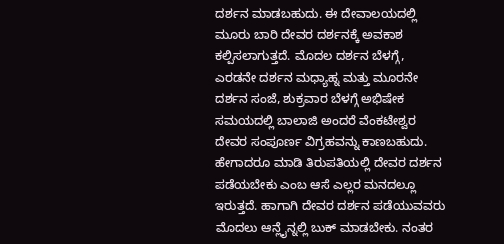ದರ್ಶನ ಮಾಡಬಹುದು. ಈ ದೇವಾಲಯದಲ್ಲಿ ಮೂರು ಬಾರಿ ದೇವರ ದರ್ಶನಕ್ಕೆ ಅವಕಾಶ ಕಲ್ಪಿಸಲಾಗುತ್ತದೆ. ಮೊದಲ ದರ್ಶನ ಬೆಳಗ್ಗೆ, ಎರಡನೇ ದರ್ಶನ ಮಧ್ಯಾಹ್ನ ಮತ್ತು ಮೂರನೇ ದರ್ಶನ ಸಂಜೆ, ಶುಕ್ರವಾರ ಬೆಳಗ್ಗೆ ಅಭಿಷೇಕ ಸಮಯದಲ್ಲಿ ಬಾಲಾಜಿ ಅಂದರೆ ವೆಂಕಟೇಶ್ವರ ದೇವರ ಸಂಪೂರ್ಣ ವಿಗ್ರಹವನ್ನು ಕಾಣಬಹುದು. ಹೇಗಾದರೂ ಮಾಡಿ ತಿರುಪತಿಯಲ್ಲಿ ದೇವರ ದರ್ಶನ ಪಡೆಯಬೇಕು ಎಂಬ ಆಸೆ ಎಲ್ಲರ ಮನದಲ್ಲೂ ಇರುತ್ತದೆ. ಹಾಗಾಗಿ ದೇವರ ದರ್ಶನ ಪಡೆಯುವವರು ಮೊದಲು ಆನ್ಲೈನ್ನಲ್ಲಿ ಬುಕ್ ಮಾಡಬೇಕು. ನಂತರ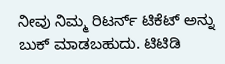ನೀವು ನಿಮ್ಮ ರಿಟರ್ನ್ ಟಿಕೆಟ್ ಅನ್ನು ಬುಕ್ ಮಾಡಬಹುದು. ಟಿಟಿಡಿ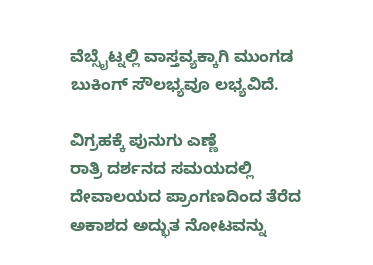ವೆಬ್ಸೈಟ್ನಲ್ಲಿ ವಾಸ್ತವ್ಯಕ್ಕಾಗಿ ಮುಂಗಡ ಬುಕಿಂಗ್ ಸೌಲಭ್ಯವೂ ಲಭ್ಯವಿದೆ.

ವಿಗ್ರಹಕ್ಕೆ ಪುನುಗು ಎಣ್ಣೆ
ರಾತ್ರಿ ದರ್ಶನದ ಸಮಯದಲ್ಲಿ ದೇವಾಲಯದ ಪ್ರಾಂಗಣದಿಂದ ತೆರೆದ ಅಕಾಶದ ಅದ್ಭುತ ನೋಟವನ್ನು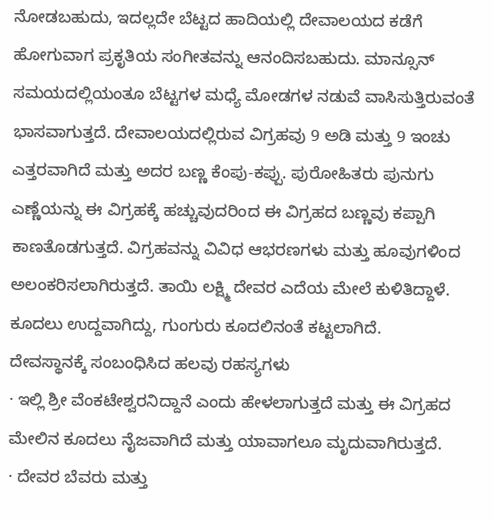ನೋಡಬಹುದು, ಇದಲ್ಲದೇ ಬೆಟ್ಟದ ಹಾದಿಯಲ್ಲಿ ದೇವಾಲಯದ ಕಡೆಗೆ ಹೋಗುವಾಗ ಪ್ರಕೃತಿಯ ಸಂಗೀತವನ್ನು ಆನಂದಿಸಬಹುದು. ಮಾನ್ಸೂನ್ ಸಮಯದಲ್ಲಿಯಂತೂ ಬೆಟ್ಟಗಳ ಮಧ್ಯೆ ಮೋಡಗಳ ನಡುವೆ ವಾಸಿಸುತ್ತಿರುವಂತೆ ಭಾಸವಾಗುತ್ತದೆ. ದೇವಾಲಯದಲ್ಲಿರುವ ವಿಗ್ರಹವು 9 ಅಡಿ ಮತ್ತು 9 ಇಂಚು ಎತ್ತರವಾಗಿದೆ ಮತ್ತು ಅದರ ಬಣ್ಣ ಕೆಂಪು-ಕಪ್ಪು. ಪುರೋಹಿತರು ಪುನುಗು ಎಣ್ಣೆಯನ್ನು ಈ ವಿಗ್ರಹಕ್ಕೆ ಹಚ್ಚುವುದರಿಂದ ಈ ವಿಗ್ರಹದ ಬಣ್ಣವು ಕಪ್ಪಾಗಿ ಕಾಣತೊಡಗುತ್ತದೆ. ವಿಗ್ರಹವನ್ನು ವಿವಿಧ ಆಭರಣಗಳು ಮತ್ತು ಹೂವುಗಳಿಂದ ಅಲಂಕರಿಸಲಾಗಿರುತ್ತದೆ. ತಾಯಿ ಲಕ್ಷ್ಮಿ ದೇವರ ಎದೆಯ ಮೇಲೆ ಕುಳಿತಿದ್ದಾಳೆ. ಕೂದಲು ಉದ್ದವಾಗಿದ್ದು, ಗುಂಗುರು ಕೂದಲಿನಂತೆ ಕಟ್ಟಲಾಗಿದೆ.
ದೇವಸ್ಥಾನಕ್ಕೆ ಸಂಬಂಧಿಸಿದ ಹಲವು ರಹಸ್ಯಗಳು
· ಇಲ್ಲಿ ಶ್ರೀ ವೆಂಕಟೇಶ್ವರನಿದ್ದಾನೆ ಎಂದು ಹೇಳಲಾಗುತ್ತದೆ ಮತ್ತು ಈ ವಿಗ್ರಹದ ಮೇಲಿನ ಕೂದಲು ನೈಜವಾಗಿದೆ ಮತ್ತು ಯಾವಾಗಲೂ ಮೃದುವಾಗಿರುತ್ತದೆ.
· ದೇವರ ಬೆವರು ಮತ್ತು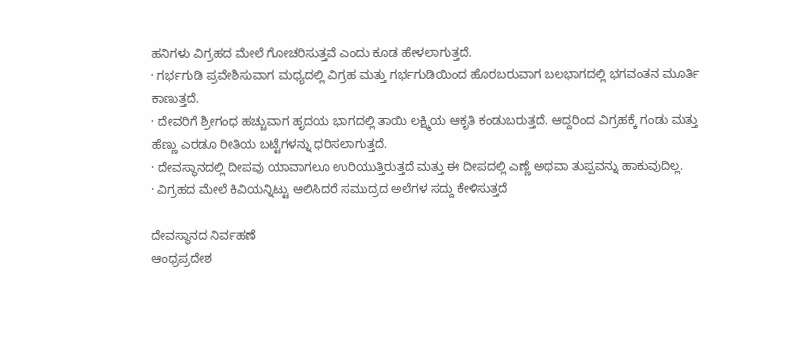ಹನಿಗಳು ವಿಗ್ರಹದ ಮೇಲೆ ಗೋಚರಿಸುತ್ತವೆ ಎಂದು ಕೂಡ ಹೇಳಲಾಗುತ್ತದೆ.
· ಗರ್ಭಗುಡಿ ಪ್ರವೇಶಿಸುವಾಗ ಮಧ್ಯದಲ್ಲಿ ವಿಗ್ರಹ ಮತ್ತು ಗರ್ಭಗುಡಿಯಿಂದ ಹೊರಬರುವಾಗ ಬಲಭಾಗದಲ್ಲಿ ಭಗವಂತನ ಮೂರ್ತಿ ಕಾಣುತ್ತದೆ.
· ದೇವರಿಗೆ ಶ್ರೀಗಂಧ ಹಚ್ಚುವಾಗ ಹೃದಯ ಭಾಗದಲ್ಲಿ ತಾಯಿ ಲಕ್ಷ್ಮಿಯ ಆಕೃತಿ ಕಂಡುಬರುತ್ತದೆ. ಆದ್ದರಿಂದ ವಿಗ್ರಹಕ್ಕೆ ಗಂಡು ಮತ್ತು ಹೆಣ್ಣು ಎರಡೂ ರೀತಿಯ ಬಟ್ಟೆಗಳನ್ನು ಧರಿಸಲಾಗುತ್ತದೆ.
· ದೇವಸ್ಥಾನದಲ್ಲಿ ದೀಪವು ಯಾವಾಗಲೂ ಉರಿಯುತ್ತಿರುತ್ತದೆ ಮತ್ತು ಈ ದೀಪದಲ್ಲಿ ಎಣ್ಣೆ ಅಥವಾ ತುಪ್ಪವನ್ನು ಹಾಕುವುದಿಲ್ಲ.
· ವಿಗ್ರಹದ ಮೇಲೆ ಕಿವಿಯನ್ನಿಟ್ಟು ಆಲಿಸಿದರೆ ಸಮುದ್ರದ ಅಲೆಗಳ ಸದ್ದು ಕೇಳಿಸುತ್ತದೆ

ದೇವಸ್ಥಾನದ ನಿರ್ವಹಣೆ
ಆಂಧ್ರಪ್ರದೇಶ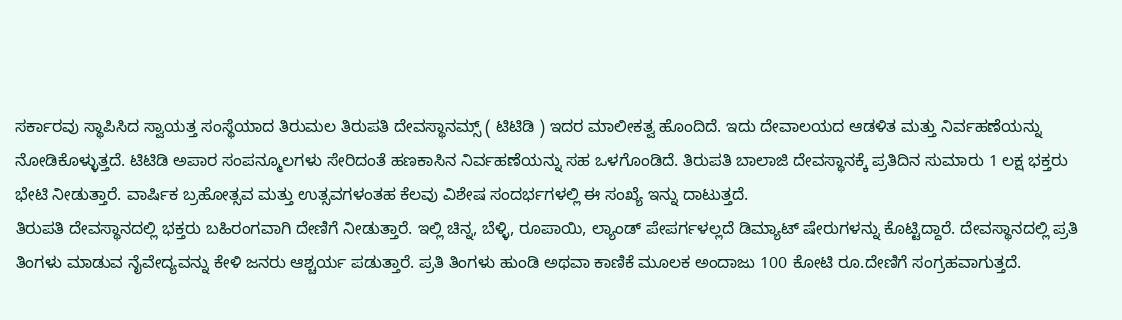ಸರ್ಕಾರವು ಸ್ಥಾಪಿಸಿದ ಸ್ವಾಯತ್ತ ಸಂಸ್ಥೆಯಾದ ತಿರುಮಲ ತಿರುಪತಿ ದೇವಸ್ಥಾನಮ್ಸ್ ( ಟಿಟಿಡಿ ) ಇದರ ಮಾಲೀಕತ್ವ ಹೊಂದಿದೆ. ಇದು ದೇವಾಲಯದ ಆಡಳಿತ ಮತ್ತು ನಿರ್ವಹಣೆಯನ್ನು ನೋಡಿಕೊಳ್ಳುತ್ತದೆ. ಟಿಟಿಡಿ ಅಪಾರ ಸಂಪನ್ಮೂಲಗಳು ಸೇರಿದಂತೆ ಹಣಕಾಸಿನ ನಿರ್ವಹಣೆಯನ್ನು ಸಹ ಒಳಗೊಂಡಿದೆ. ತಿರುಪತಿ ಬಾಲಾಜಿ ದೇವಸ್ಥಾನಕ್ಕೆ ಪ್ರತಿದಿನ ಸುಮಾರು 1 ಲಕ್ಷ ಭಕ್ತರು ಭೇಟಿ ನೀಡುತ್ತಾರೆ. ವಾರ್ಷಿಕ ಬ್ರಹೋತ್ಸವ ಮತ್ತು ಉತ್ಸವಗಳಂತಹ ಕೆಲವು ವಿಶೇಷ ಸಂದರ್ಭಗಳಲ್ಲಿ ಈ ಸಂಖ್ಯೆ ಇನ್ನು ದಾಟುತ್ತದೆ.
ತಿರುಪತಿ ದೇವಸ್ಥಾನದಲ್ಲಿ ಭಕ್ತರು ಬಹಿರಂಗವಾಗಿ ದೇಣಿಗೆ ನೀಡುತ್ತಾರೆ. ಇಲ್ಲಿ ಚಿನ್ನ, ಬೆಳ್ಳಿ, ರೂಪಾಯಿ, ಲ್ಯಾಂಡ್ ಪೇಪರ್ಗಳಲ್ಲದೆ ಡಿಮ್ಯಾಟ್ ಷೇರುಗಳನ್ನು ಕೊಟ್ಟಿದ್ದಾರೆ. ದೇವಸ್ಥಾನದಲ್ಲಿ ಪ್ರತಿ ತಿಂಗಳು ಮಾಡುವ ನೈವೇದ್ಯವನ್ನು ಕೇಳಿ ಜನರು ಆಶ್ಚರ್ಯ ಪಡುತ್ತಾರೆ. ಪ್ರತಿ ತಿಂಗಳು ಹುಂಡಿ ಅಥವಾ ಕಾಣಿಕೆ ಮೂಲಕ ಅಂದಾಜು 100 ಕೋಟಿ ರೂ.ದೇಣಿಗೆ ಸಂಗ್ರಹವಾಗುತ್ತದೆ.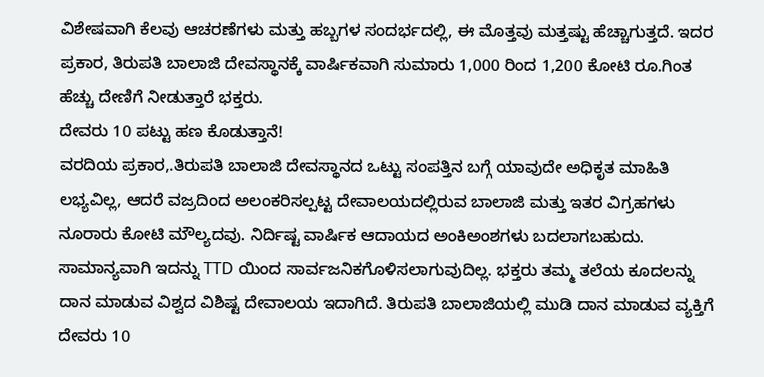ವಿಶೇಷವಾಗಿ ಕೆಲವು ಆಚರಣೆಗಳು ಮತ್ತು ಹಬ್ಬಗಳ ಸಂದರ್ಭದಲ್ಲಿ, ಈ ಮೊತ್ತವು ಮತ್ತಷ್ಟು ಹೆಚ್ಚಾಗುತ್ತದೆ. ಇದರ ಪ್ರಕಾರ, ತಿರುಪತಿ ಬಾಲಾಜಿ ದೇವಸ್ಥಾನಕ್ಕೆ ವಾರ್ಷಿಕವಾಗಿ ಸುಮಾರು 1,000 ರಿಂದ 1,200 ಕೋಟಿ ರೂ.ಗಿಂತ ಹೆಚ್ಚು ದೇಣಿಗೆ ನೀಡುತ್ತಾರೆ ಭಕ್ತರು.
ದೇವರು 10 ಪಟ್ಟು ಹಣ ಕೊಡುತ್ತಾನೆ!
ವರದಿಯ ಪ್ರಕಾರ,.ತಿರುಪತಿ ಬಾಲಾಜಿ ದೇವಸ್ಥಾನದ ಒಟ್ಟು ಸಂಪತ್ತಿನ ಬಗ್ಗೆ ಯಾವುದೇ ಅಧಿಕೃತ ಮಾಹಿತಿ ಲಭ್ಯವಿಲ್ಲ, ಆದರೆ ವಜ್ರದಿಂದ ಅಲಂಕರಿಸಲ್ಪಟ್ಟ ದೇವಾಲಯದಲ್ಲಿರುವ ಬಾಲಾಜಿ ಮತ್ತು ಇತರ ವಿಗ್ರಹಗಳು ನೂರಾರು ಕೋಟಿ ಮೌಲ್ಯದವು. ನಿರ್ದಿಷ್ಟ ವಾರ್ಷಿಕ ಆದಾಯದ ಅಂಕಿಅಂಶಗಳು ಬದಲಾಗಬಹುದು. ಸಾಮಾನ್ಯವಾಗಿ ಇದನ್ನು TTD ಯಿಂದ ಸಾರ್ವಜನಿಕಗೊಳಿಸಲಾಗುವುದಿಲ್ಲ. ಭಕ್ತರು ತಮ್ಮ ತಲೆಯ ಕೂದಲನ್ನು ದಾನ ಮಾಡುವ ವಿಶ್ವದ ವಿಶಿಷ್ಟ ದೇವಾಲಯ ಇದಾಗಿದೆ. ತಿರುಪತಿ ಬಾಲಾಜಿಯಲ್ಲಿ ಮುಡಿ ದಾನ ಮಾಡುವ ವ್ಯಕ್ತಿಗೆ ದೇವರು 10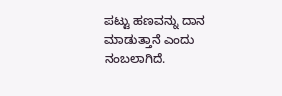ಪಟ್ಟು ಹಣವನ್ನು ದಾನ ಮಾಡುತ್ತಾನೆ ಎಂದು ನಂಬಲಾಗಿದೆ.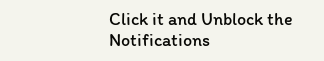Click it and Unblock the Notifications